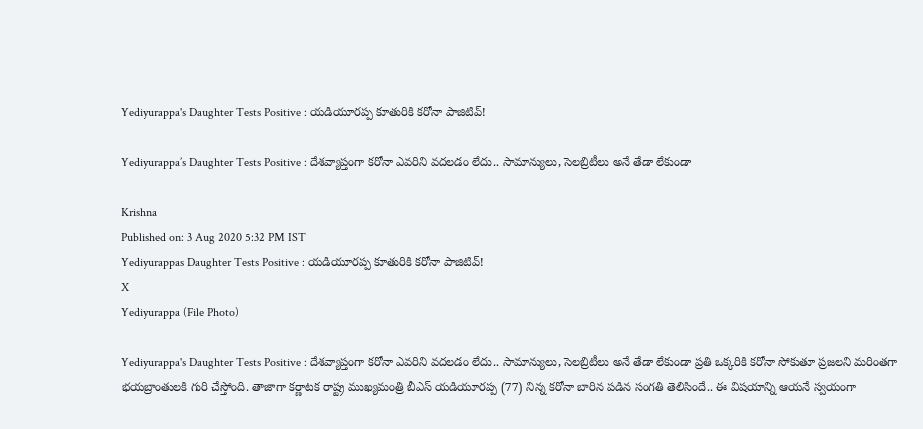Yediyurappa's Daughter Tests Positive : యడియూరప్ప కూతురికి కరోనా పాజిటివ్‌!

Yediyurappa’s Daughter Tests Positive : దేశవ్యాప్తంగా కరోనా ఎవరిని వదలడం లేదు.. సామాన్యులు, సెలబ్రిటీలు అనే తేడా లేకుండా

Krishna
Published on: 3 Aug 2020 5:32 PM IST
Yediyurappas Daughter Tests Positive : యడియూరప్ప కూతురికి కరోనా పాజిటివ్‌!
X
Yediyurappa (File Photo)

Yediyurappa's Daughter Tests Positive : దేశవ్యాప్తంగా కరోనా ఎవరిని వదలడం లేదు.. సామాన్యులు, సెలబ్రిటీలు అనే తేడా లేకుండా ప్రతి ఒక్కరికి కరోనా సోకుతూ ప్రజలని మరింతగా భయబ్రాంతులకి గురి చేస్తోంది. తాజాగా కర్ణాటక రాష్ట్ర ముఖ్యమంత్రి బీఎస్ యడియూరప్ప (77) నిన్న కరోనా బారిన పడిన సంగతి తెలిసిందే.. ఈ విషయాన్ని ఆయనే స్వయంగా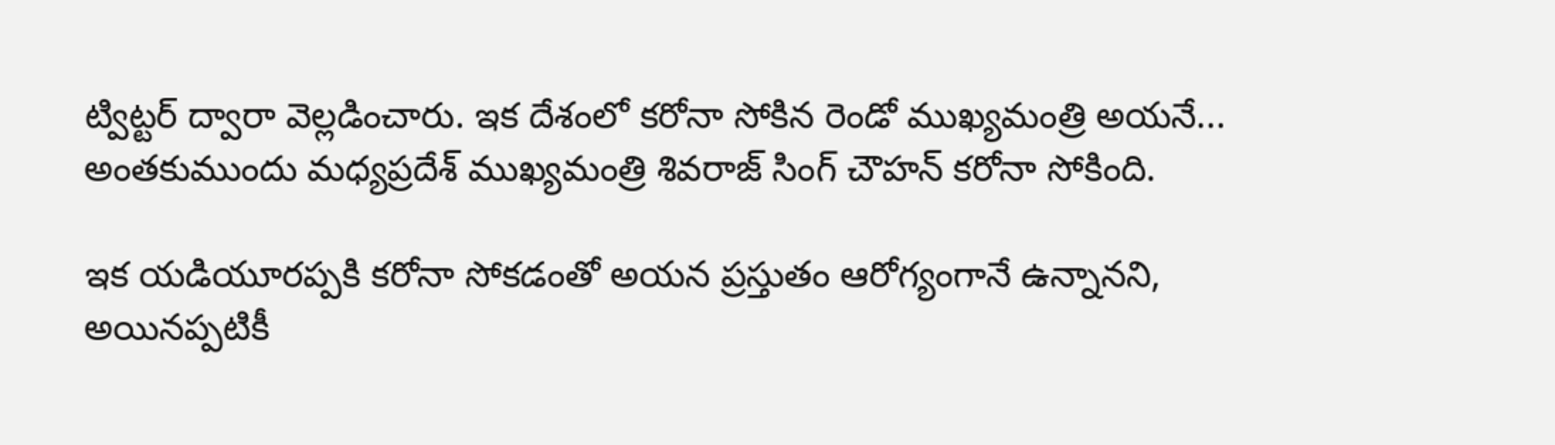ట్విట్టర్ ద్వారా వెల్లడించారు. ఇక దేశంలో కరోనా సోకిన రెండో ముఖ్యమంత్రి అయనే... అంతకుముందు మధ్యప్రదేశ్ ముఖ్యమంత్రి శివరాజ్ సింగ్ చౌహన్ కరోనా సోకింది.

ఇక యడియూరప్పకి కరోనా సోకడంతో అయన ప్రస్తుతం ఆరోగ్యంగానే ఉన్నానని, అయినప్పటికీ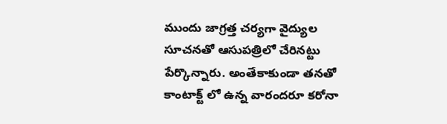ముందు జాగ్రత్త చర్యగా వైద్యుల సూచనతో ఆసుపత్రిలో చేరినట్టు పేర్కొన్నారు. అంతేకాకుండా తనతో కాంటాక్ట్ లో ఉన్న వారందరూ కరోనా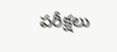పరీక్షలు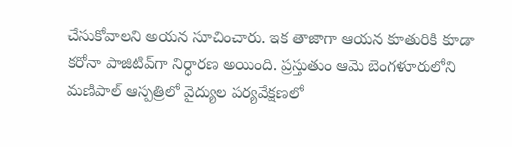చేసుకోవాలని అయన సూచించారు. ఇక తాజాగా ఆయన కూతురికి కూడా కరోనా పాజిటివ్‌గా నిర్ధారణ అయింది. ప్రస్తుతుం ఆమె బెంగళూరులోని మణిపాల్‌ ఆస్పత్రిలో వైద్యుల పర్యవేక్షణలో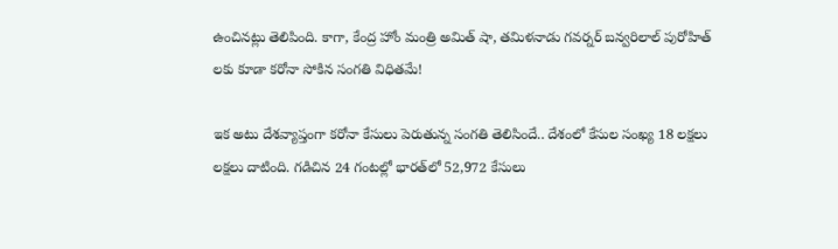ఉంచినట్లు తెలిపింది. కాగా, కేంద్ర హోం మంత్రి అమిత్‌ షా, తమిళనాడు గవర్నర్‌ బన్వరిలాల్‌ పురోహిత్‌ లకు కూడా కరోనా సోకిన సంగతి విధితమే!

ఇక అటు దేశవ్యాప్తంగా కరోనా కేసులు పెరుతున్న సంగతి తెలిసిందే.. దేశంలో కేసుల సంఖ్య 18 లక్షలు లక్షలు దాటింది. గడిచిన 24 గంటల్లో భారత్‌లో 52,972 కేసులు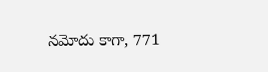నమోదు కాగా, 771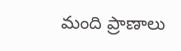మంది ప్రాణాలు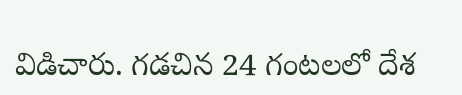విడిచారు. గడచిన 24 గంటలలో దేశ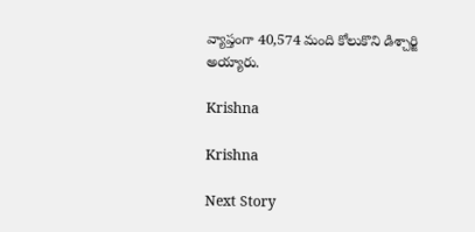వ్యాప్తంగా 40,574 మంది కోలుకొని డిశ్చార్జి అయ్యారు.

Krishna

Krishna

Next Story